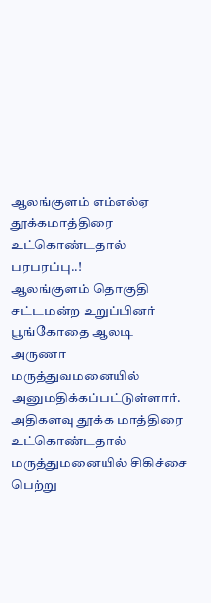ஆலங்குளம் எம்எல்ஏ தூக்கமாத்திரை உட்கொண்டதால் பரபரப்பு..!
ஆலங்குளம் தொகுதி சட்டமன்ற உறுப்பினர் பூங்கோதை ஆலடி அருணா மருத்துவமனையில் அனுமதிக்கப்பட்டுள்ளார். அதிகளவு தூக்க மாத்திரை உட்கொண்டதால் மருத்துமனையில் சிகிச்சை பெற்று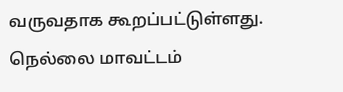வருவதாக கூறப்பட்டுள்ளது.
நெல்லை மாவட்டம்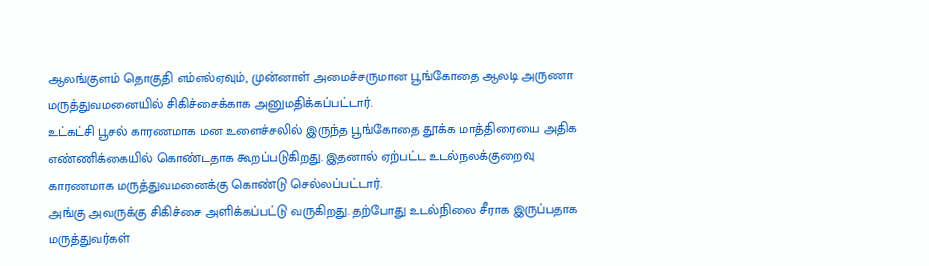ஆலங்குளம் தொகுதி எம்எல்ஏவும், முன்னாள் அமைச்சருமான பூங்கோதை ஆலடி அருணா மருத்துவமனையில் சிகிச்சைக்காக அனுமதிக்கப்பட்டார்.
உட்கட்சி பூசல் காரணமாக மன உளைச்சலில் இருந்த பூங்கோதை தூக்க மாத்திரையை அதிக எண்ணிக்கையில் கொண்டதாக கூறப்படுகிறது. இதனால் ஏற்பட்ட உடல்நலக்குறைவு காரணமாக மருத்துவமனைக்கு கொண்டு செல்லப்பட்டார்.
அங்கு அவருக்கு சிகிச்சை அளிக்கப்பட்டு வருகிறது. தற்போது உடல்நிலை சீராக இருப்பதாக மருத்துவர்கள்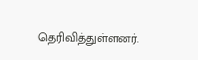தெரிவித்துள்ளனர்.